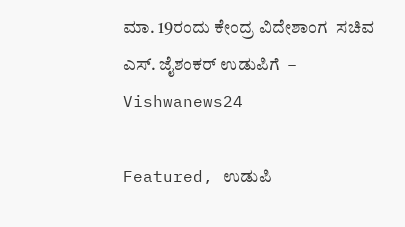ಮಾ. 19ರಂದು ಕೇಂದ್ರ ವಿದೇಶಾಂಗ  ಸಚಿವ ಎಸ್‌. ಜೈಶಂಕರ್‌ ಉಡುಪಿಗೆ  – Vishwanews24

Featured, ಉಡುಪಿ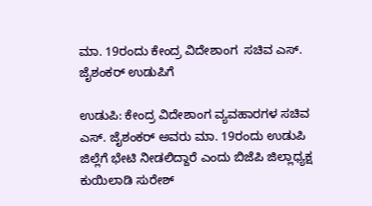ಮಾ. 19ರಂದು ಕೇಂದ್ರ ವಿದೇಶಾಂಗ  ಸಚಿವ ಎಸ್‌. ಜೈಶಂಕರ್‌ ಉಡುಪಿಗೆ

ಉಡುಪಿ: ಕೇಂದ್ರ ವಿದೇಶಾಂಗ ವ್ಯವಹಾರಗಳ ಸಚಿವ ಎಸ್‌. ಜೈಶಂಕರ್‌ ಅವರು ಮಾ. 19ರಂದು ಉಡುಪಿ ಜಿಲ್ಲೆಗೆ ಭೇಟಿ ನೀಡಲಿದ್ದಾರೆ ಎಂದು ಬಿಜೆಪಿ ಜಿಲ್ಲಾಧ್ಯಕ್ಷ ಕುಯಿಲಾಡಿ ಸುರೇಶ್‌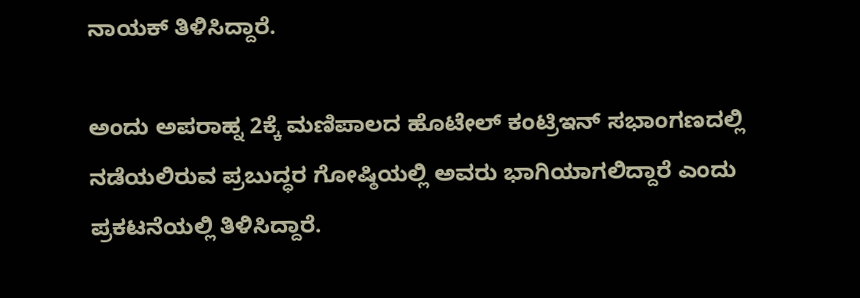ನಾಯಕ್‌ ತಿಳಿಸಿದ್ದಾರೆ.

ಅಂದು ಅಪರಾಹ್ನ 2ಕ್ಕೆ ಮಣಿಪಾಲದ ಹೊಟೇಲ್‌ ಕಂಟ್ರಿಇನ್‌ ಸಭಾಂಗಣದಲ್ಲಿ ನಡೆಯಲಿರುವ ಪ್ರಬುದ್ಧರ ಗೋಷ್ಠಿಯಲ್ಲಿ ಅವರು ಭಾಗಿಯಾಗಲಿದ್ದಾರೆ ಎಂದು ಪ್ರಕಟನೆಯಲ್ಲಿ ತಿಳಿಸಿದ್ದಾರೆ.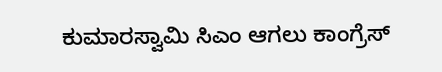ಕುಮಾರಸ್ವಾಮಿ ಸಿಎಂ ಆಗಲು ಕಾಂಗ್ರೆಸ್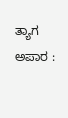ತ್ಯಾಗ ಅಪಾರ :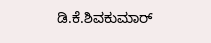ಡಿ.ಕೆ.ಶಿವಕುಮಾರ್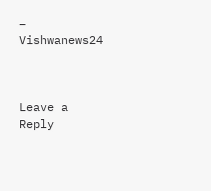– Vishwanews24



Leave a Reply